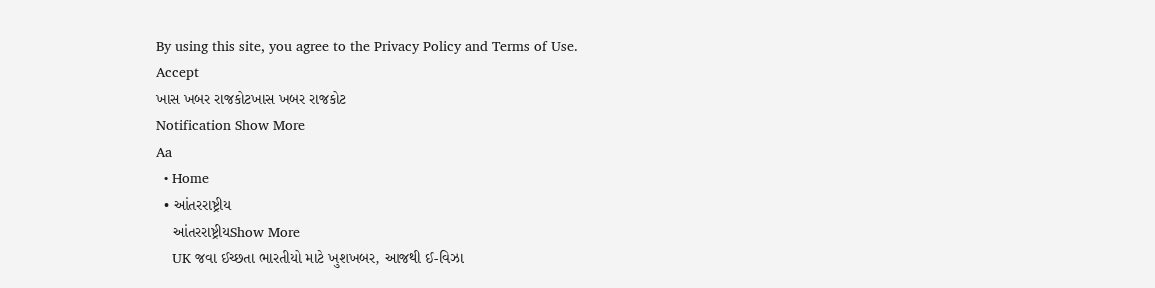By using this site, you agree to the Privacy Policy and Terms of Use.
Accept
ખાસ ખબર રાજકોટખાસ ખબર રાજકોટ
Notification Show More
Aa
  • Home
  • આંતરરાષ્ટ્રીય
    આંતરરાષ્ટ્રીયShow More
    UK જવા ઈચ્છતા ભારતીયો માટે ખુશખબર, આજથી ઈ-વિઝા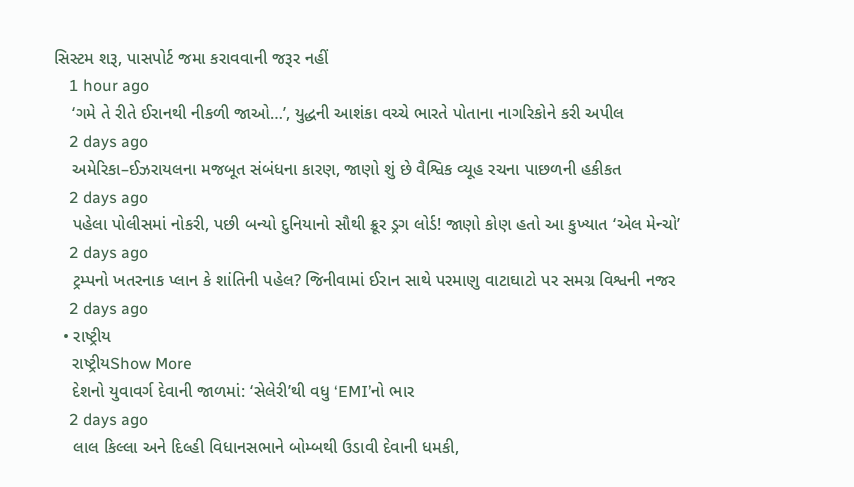સિસ્ટમ શરૂ, પાસપોર્ટ જમા કરાવવાની જરૂર નહીં
    1 hour ago
    ‘ગમે તે રીતે ઈરાનથી નીકળી જાઓ…’, યુદ્ધની આશંકા વચ્ચે ભારતે પોતાના નાગરિકોને કરી અપીલ
    2 days ago
    અમેરિકા–ઈઝરાયલના મજબૂત સંબંધના કારણ, જાણો શું છે વૈશ્વિક વ્યૂહ રચના પાછળની હકીકત
    2 days ago
    પહેલા પોલીસમાં નોકરી, પછી બન્યો દુનિયાનો સૌથી ક્રૂર ડ્રગ લોર્ડ! જાણો કોણ હતો આ કુખ્યાત ‘એલ મેન્ચો’
    2 days ago
    ટ્રમ્પનો ખતરનાક પ્લાન કે શાંતિની પહેલ? જિનીવામાં ઈરાન સાથે પરમાણુ વાટાઘાટો પર સમગ્ર વિશ્વની નજર
    2 days ago
  • રાષ્ટ્રીય
    રાષ્ટ્રીયShow More
    દેશનો યુવાવર્ગ દેવાની જાળમાં: ‘સેલેરી’થી વધુ ‘EMI’નો ભાર
    2 days ago
    લાલ કિલ્લા અને દિલ્હી વિધાનસભાને બોમ્બથી ઉડાવી દેવાની ધમકી,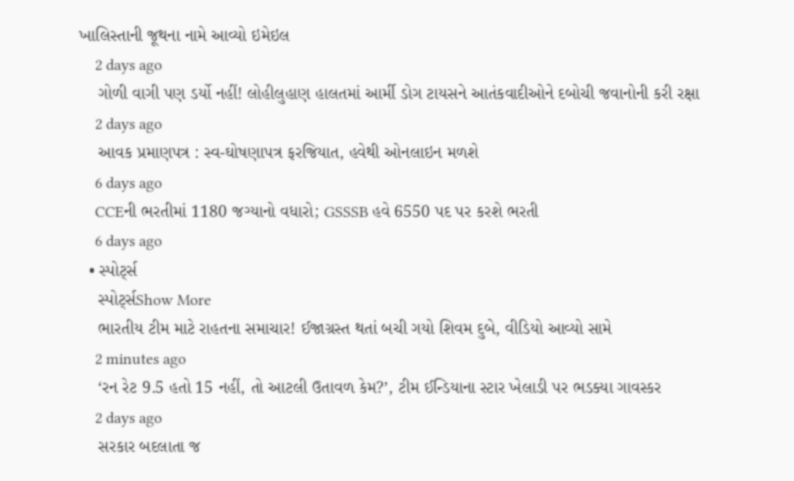ખાલિસ્તાની જૂથના નામે આવ્યો ઇમેઇલ
    2 days ago
    ગોળી વાગી પણ ડર્યો નહીં! લોહીલુહાણ હાલતમાં આર્મી ડોગ ટાયસને આતંકવાદીઓને દબોચી જવાનોની કરી રક્ષા
    2 days ago
    આવક પ્રમાણપત્ર : સ્વ-ઘોષણાપત્ર ફરજિયાત, હવેથી ઓનલાઇન મળશે
    6 days ago
    CCEની ભરતીમાં 1180 જગ્યાનો વધારો; GSSSB હવે 6550 પદ પર કરશે ભરતી
    6 days ago
  • સ્પોર્ટ્સ
    સ્પોર્ટ્સShow More
    ભારતીય ટીમ માટે રાહતના સમાચાર! ઈજાગ્રસ્ત થતાં બચી ગયો શિવમ દુબે, વીડિયો આવ્યો સામે
    2 minutes ago
    ‘રન રેટ 9.5 હતો 15 નહીં, તો આટલી ઉતાવળ કેમ?’, ટીમ ઈન્ડિયાના સ્ટાર ખેલાડી પર ભડક્યા ગાવસ્કર
    2 days ago
    સરકાર બદલાતા જ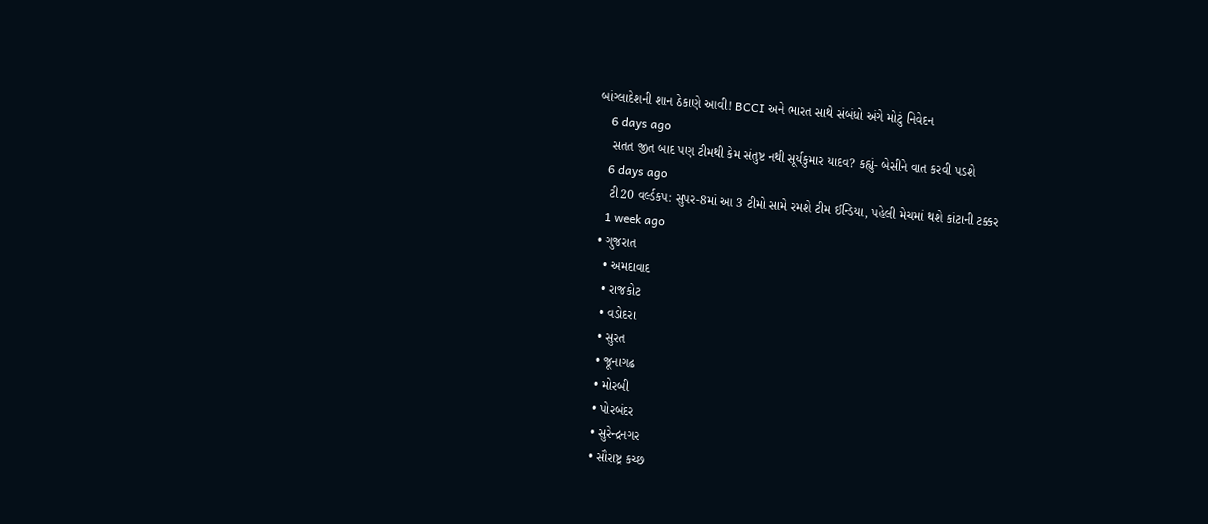બાંગ્લાદેશની શાન ઠેકાણે આવી! BCCI અને ભારત સાથે સંબંધો અંગે મોટું નિવેદન
    6 days ago
    સતત જીત બાદ પણ ટીમથી કેમ સંતુષ્ટ નથી સૂર્યકુમાર યાદવ? કહ્યું- બેસીને વાત કરવી પડશે
    6 days ago
    ટી20 વર્લ્ડકપ: સુપર-8માં આ 3 ટીમો સામે રમશે ટીમ ઈન્ડિયા, પહેલી મેચમાં થશે કાંટાની ટક્કર
    1 week ago
  • ગુજરાત
    • અમદાવાદ
    • રાજકોટ
    • વડોદરા
    • સુરત
    • જૂનાગઢ
    • મોરબી
    • પોરબંદર
    • સુરેન્દ્રનગર
    • સૌરાષ્ટ્ર કચ્છ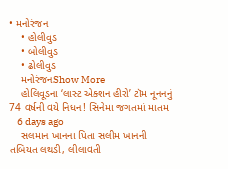• મનોરંજન
    • હોલીવુડ
    • બોલીવુડ
    • ઢોલીવુડ
    મનોરંજનShow More
    હોલિવૂડના ‘લાસ્ટ એક્શન હીરો’ ટૉમ નૂનનનું 74 વર્ષની વયે નિધન! સિનેમા જગતમાં માતમ
    6 days ago
    સલમાન ખાનના પિતા સલીમ ખાનની તબિયત લથડી, લીલાવતી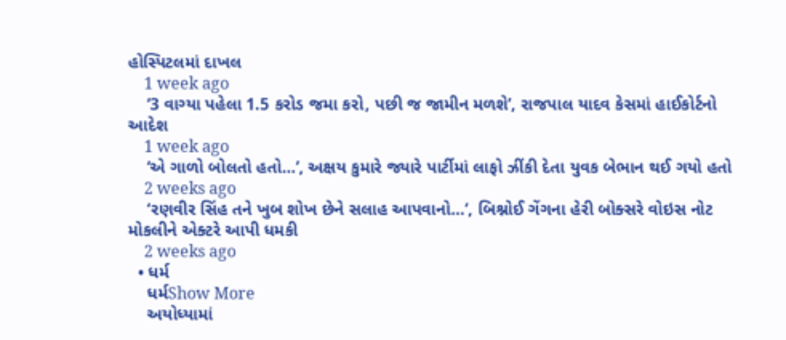હોસ્પિટલમાં દાખલ
    1 week ago
    ‘3 વાગ્યા પહેલા 1.5 કરોડ જમા કરો, પછી જ જામીન મળશે’, રાજપાલ યાદવ કેસમાં હાઈકોર્ટનો આદેશ
    1 week ago
    ‘એ ગાળો બોલતો હતો…’, અક્ષય કુમારે જ્યારે પાર્ટીમાં લાફો ઝીંકી દેતા યુવક બેભાન થઈ ગયો હતો
    2 weeks ago
    ‘રણવીર સિંહ તને ખુબ શોખ છેને સલાહ આપવાનો…’, બિશ્નોઈ ગેંગના હેરી બોક્સરે વોઇસ નોટ મોકલીને એક્ટરે આપી ધમકી
    2 weeks ago
  • ધર્મ
    ધર્મShow More
    અયોધ્યામાં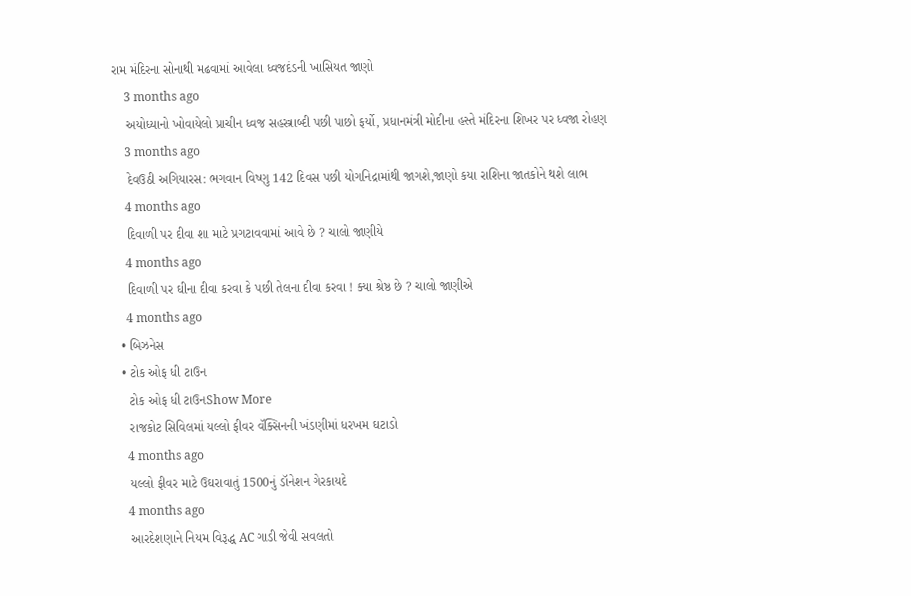રામ મંદિરના સોનાથી મઢવામાં આવેલા ધ્વજદંડની ખાસિયત જાણો
    3 months ago
    અયોધ્યાનો ખોવાયેલો પ્રાચીન ધ્વજ સહસ્ત્રાબ્દી પછી પાછો ફર્યો, પ્રધાનમંત્રી મોદીના હસ્તે મંદિરના શિખર પર ધ્વજા રોહણ
    3 months ago
    દેવઉઠી અગિયારસ: ભગવાન વિષ્ણુ 142 દિવસ પછી યોગનિદ્રામાંથી જાગશે,જાણો કયા રાશિના જાતકોને થશે લાભ
    4 months ago
    દિવાળી પર દીવા શા માટે પ્રગટાવવામાં આવે છે ? ચાલો જાણીયે
    4 months ago
    દિવાળી પર ઘીના દીવા કરવા કે પછી તેલના દીવા કરવા ! ક્યા શ્રેષ્ઠ છે ? ચાલો જાણીએ
    4 months ago
  • બિઝનેસ
  • ટોક ઓફ ધી ટાઉન
    ટોક ઓફ ધી ટાઉનShow More
    રાજકોટ સિવિલમાં યલ્લો ફીવર વૅક્સિનની ખંડણીમાં ધરખમ ઘટાડો
    4 months ago
    યલ્લો ફીવર માટે ઉઘરાવાતું 1500નું ડૉનેશન ગેરકાયદે
    4 months ago
    આરદેશણાને નિયમ વિરૂદ્ધ AC ગાડી જેવી સવલતો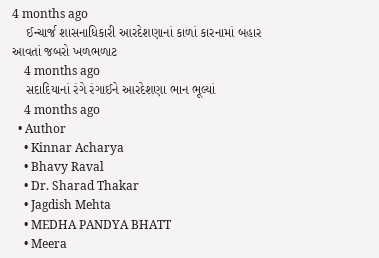4 months ago
    ઈન્ચાર્જ શાસનાધિકારી આરદેશણાનાં કાળાં કારનામાં બહાર આવતાં જબરો ખળભળાટ
    4 months ago
    સદાદિયાનાં રંગે રંગાઈને આરદેશણા ભાન ભૂલ્યાં
    4 months ago
  • Author
    • Kinnar Acharya
    • Bhavy Raval
    • Dr. Sharad Thakar
    • Jagdish Mehta
    • MEDHA PANDYA BHATT
    • Meera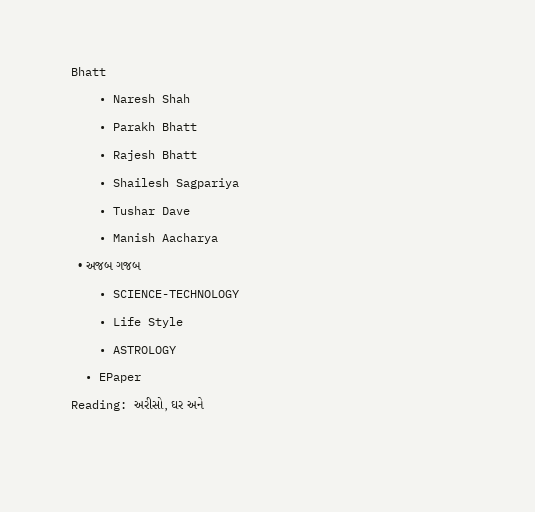Bhatt
    • Naresh Shah
    • Parakh Bhatt
    • Rajesh Bhatt
    • Shailesh Sagpariya
    • Tushar Dave
    • Manish Aacharya
  • અજબ ગજબ
    • SCIENCE-TECHNOLOGY
    • Life Style
    • ASTROLOGY
  • EPaper
Reading: અરીસો, ઘર અને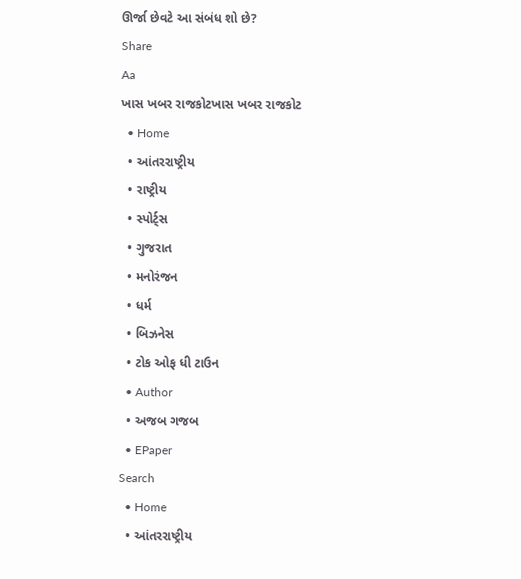ઊર્જા છેવટે આ સંબંધ શો છે?
Share
Aa
ખાસ ખબર રાજકોટખાસ ખબર રાજકોટ
  • Home
  • આંતરરાષ્ટ્રીય
  • રાષ્ટ્રીય
  • સ્પોર્ટ્સ
  • ગુજરાત
  • મનોરંજન
  • ધર્મ
  • બિઝનેસ
  • ટોક ઓફ ધી ટાઉન
  • Author
  • અજબ ગજબ
  • EPaper
Search
  • Home
  • આંતરરાષ્ટ્રીય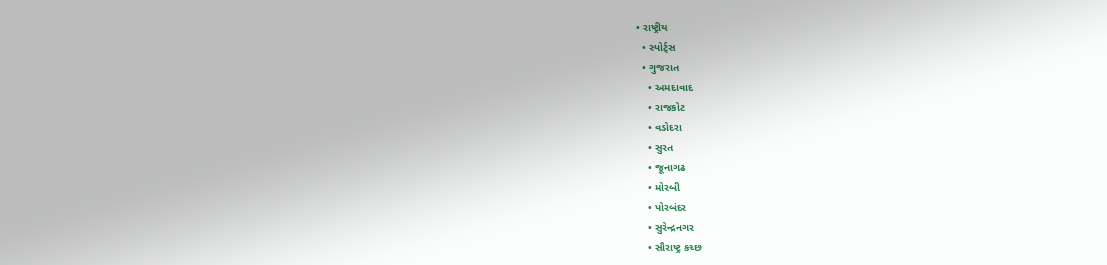• રાષ્ટ્રીય
  • સ્પોર્ટ્સ
  • ગુજરાત
    • અમદાવાદ
    • રાજકોટ
    • વડોદરા
    • સુરત
    • જૂનાગઢ
    • મોરબી
    • પોરબંદર
    • સુરેન્દ્રનગર
    • સૌરાષ્ટ્ર કચ્છ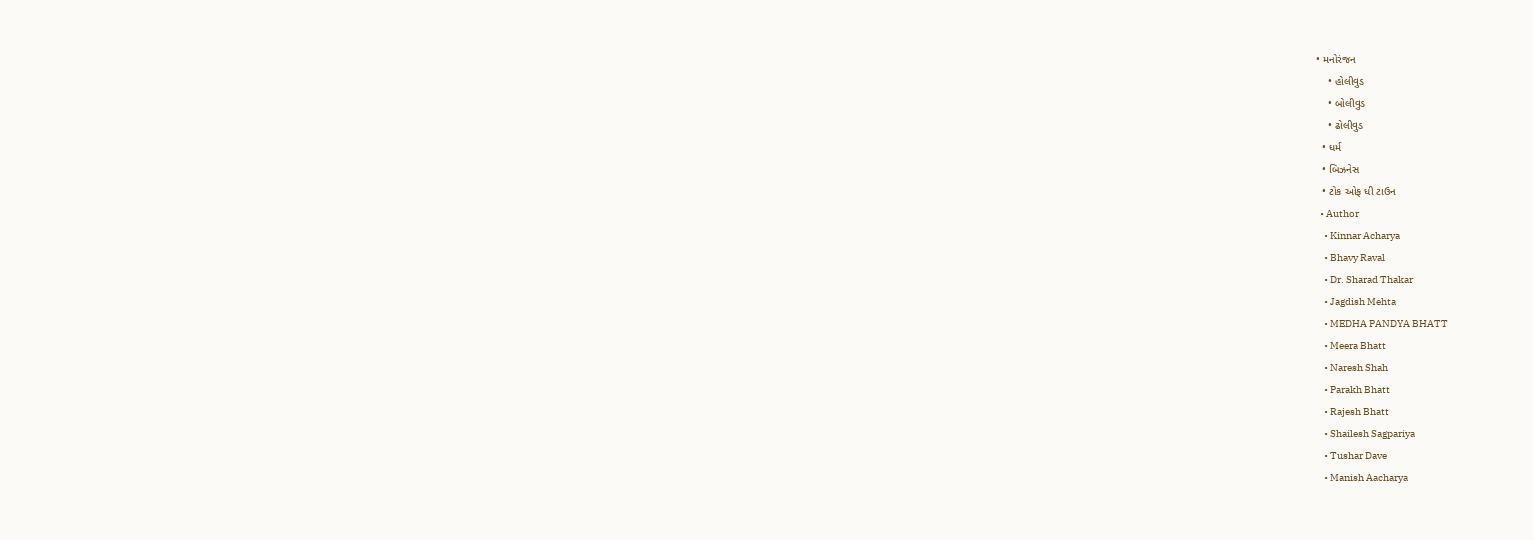• મનોરંજન
    • હોલીવુડ
    • બોલીવુડ
    • ઢોલીવુડ
  • ધર્મ
  • બિઝનેસ
  • ટોક ઓફ ધી ટાઉન
  • Author
    • Kinnar Acharya
    • Bhavy Raval
    • Dr. Sharad Thakar
    • Jagdish Mehta
    • MEDHA PANDYA BHATT
    • Meera Bhatt
    • Naresh Shah
    • Parakh Bhatt
    • Rajesh Bhatt
    • Shailesh Sagpariya
    • Tushar Dave
    • Manish Aacharya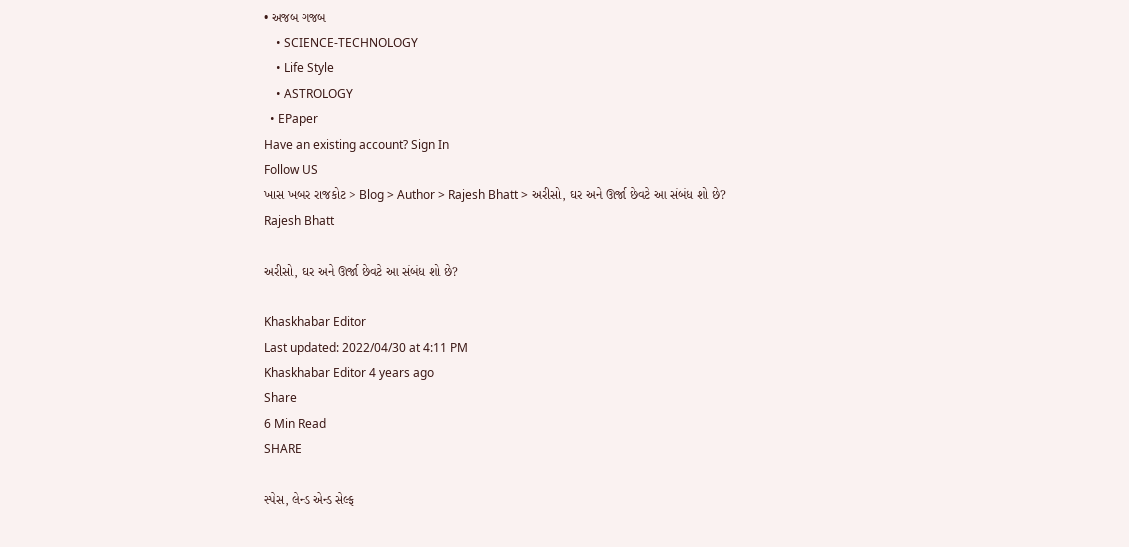• અજબ ગજબ
    • SCIENCE-TECHNOLOGY
    • Life Style
    • ASTROLOGY
  • EPaper
Have an existing account? Sign In
Follow US
ખાસ ખબર રાજકોટ > Blog > Author > Rajesh Bhatt > અરીસો, ઘર અને ઊર્જા છેવટે આ સંબંધ શો છે?
Rajesh Bhatt

અરીસો, ઘર અને ઊર્જા છેવટે આ સંબંધ શો છે?

Khaskhabar Editor
Last updated: 2022/04/30 at 4:11 PM
Khaskhabar Editor 4 years ago
Share
6 Min Read
SHARE

સ્પેસ, લેન્ડ એન્ડ સેલ્ફ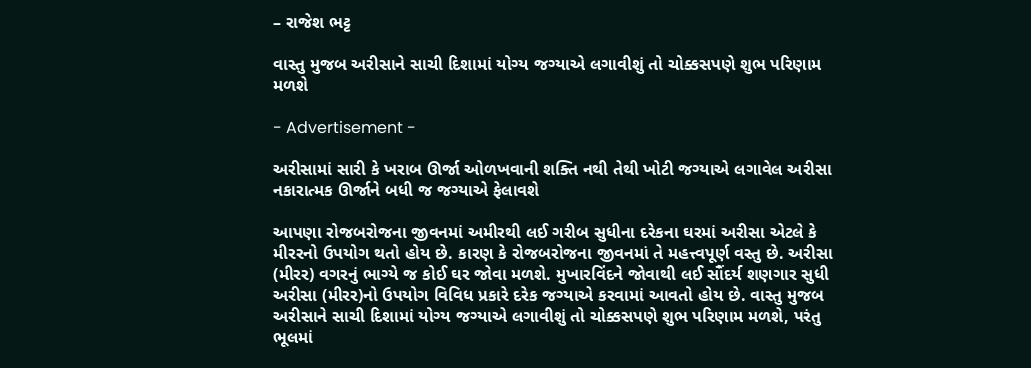– રાજેશ ભટ્ટ

વાસ્તુ મુજબ અરીસાને સાચી દિશામાં યોગ્ય જગ્યાએ લગાવીશું તો ચોક્કસપણે શુભ પરિણામ મળશે

- Advertisement -

અરીસામાં સારી કે ખરાબ ઊર્જા ઓળખવાની શક્તિ નથી તેથી ખોટી જગ્યાએ લગાવેલ અરીસા નકારાત્મક ઊર્જાને બધી જ જગ્યાએ ફેલાવશે

આપણા રોજબરોજના જીવનમાં અમીરથી લઈ ગરીબ સુધીના દરેકના ઘરમાં અરીસા એટલે કે મીરરનો ઉપયોગ થતો હોય છે. કારણ કે રોજબરોજના જીવનમાં તે મહત્ત્વપૂર્ણ વસ્તુ છે. અરીસા (મીરર) વગરનું ભાગ્યે જ કોઈ ઘર જોવા મળશે. મુખારવિંદને જોવાથી લઈ સૌંદર્ય શણગાર સુધી અરીસા (મીરર)નો ઉપયોગ વિવિધ પ્રકારે દરેક જગ્યાએ કરવામાં આવતો હોય છે. વાસ્તુ મુજબ અરીસાને સાચી દિશામાં યોગ્ય જગ્યાએ લગાવીશું તો ચોક્કસપણે શુભ પરિણામ મળશે, પરંતુ ભૂલમાં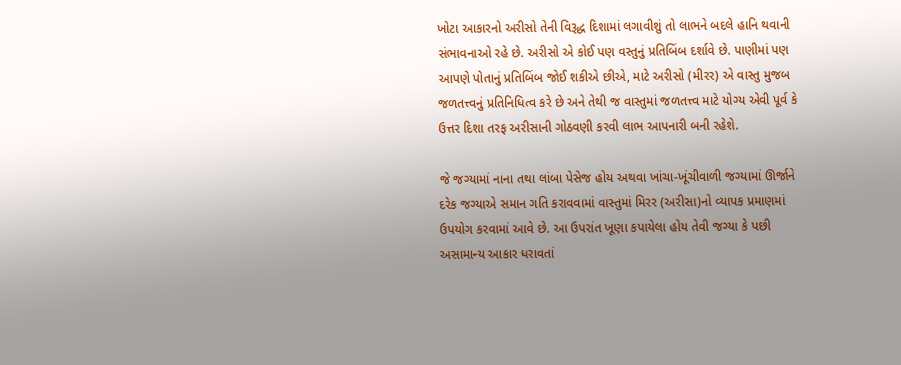ખોટા આકારનો અરીસો તેની વિરૂદ્ધ દિશામાં લગાવીશું તો લાભને બદલે હાનિ થવાની સંભાવનાઓ રહે છે. અરીસો એ કોઈ પણ વસ્તુનું પ્રતિબિંબ દર્શાવે છે. પાણીમાં પણ આપણે પોતાનું પ્રતિબિંબ જોઈ શકીએ છીએ, માટે અરીસો (મીરર) એ વાસ્તુ મુજબ જળતત્ત્વનું પ્રતિનિધિત્વ કરે છે અને તેથી જ વાસ્તુમાં જળતત્ત્વ માટે યોગ્ય એવી પૂર્વ કે ઉત્તર દિશા તરફ અરીસાની ગોઠવણી કરવી લાભ આપનારી બની રહેશે.

જે જગ્યામાં નાના તથા લાંબા પેસેજ હોય અથવા ખાંચા-ખૂંચીવાળી જગ્યામાં ઊર્જાને દરેક જગ્યાએ સમાન ગતિ કરાવવામાં વાસ્તુમાં મિરર (અરીસા)નો વ્યાપક પ્રમાણમાં ઉપયોગ કરવામાં આવે છે. આ ઉપરાંત ખૂણા કપાયેલા હોય તેવી જગ્યા કે પછી અસામાન્ય આકાર ધરાવતાં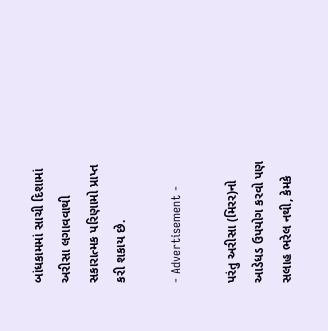બાંધકામમાં સાચી દિશામાં અરીસા લગાવવાથી સકારાત્મક પરિણામો પ્રાપ્ત કરી શકાય છે.

- Advertisement -

પરંતુ અરીસા (મિરર)નો આડેધડ ઉપયોગ કરવો પણ સલાહ ભરેલ નથી, કેમકે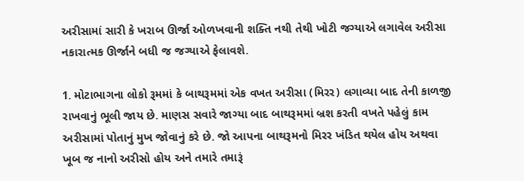અરીસામાં સારી કે ખરાબ ઊર્જા ઓળખવાની શક્તિ નથી તેથી ખોટી જગ્યાએ લગાવેલ અરીસા નકારાત્મક ઊર્જાને બધી જ જગ્યાએ ફેલાવશે.

1. મોટાભાગના લોકો રૂમમાં કે બાથરૂમમાં એક વખત અરીસા (મિરર) લગાવ્યા બાદ તેની કાળજી રાખવાનું ભૂલી જાય છે. માણસ સવારે જાગ્યા બાદ બાથરૂમમાં બ્રશ કરતી વખતે પહેલું કામ અરીસામાં પોતાનું મુખ જોવાનું કરે છે. જો આપના બાથરૂમનો મિરર ખંડિત થયેલ હોય અથવા ખૂબ જ નાનો અરીસો હોય અને તમારે તમારૂં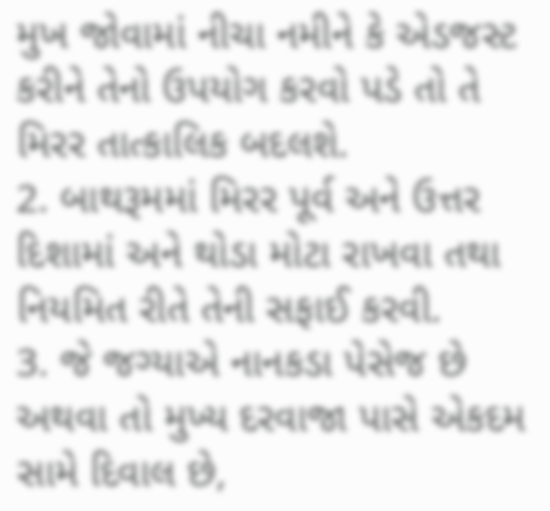મુખ જોવામાં નીચા નમીને કે એડજસ્ટ કરીને તેનો ઉપયોગ કરવો પડે તો તે મિરર તાત્કાલિક બદલશે.
2. બાથરૂમમાં મિરર પૂર્વ અને ઉત્તર દિશામાં અને થોડા મોટા રાખવા તથા નિયમિત રીતે તેની સફાઈ કરવી.
3. જે જગ્યાએ નાનકડા પેસેજ છે અથવા તો મુખ્ય દરવાજા પાસે એકદમ સામે દિવાલ છે,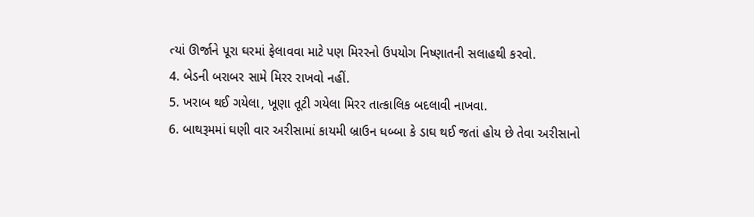ત્યાં ઊર્જાને પૂરા ઘરમાં ફેલાવવા માટે પણ મિરરનો ઉપયોગ નિષ્ણાતની સલાહથી કરવો.
4. બેડની બરાબર સામે મિરર રાખવો નહીં.
5. ખરાબ થઈ ગયેલા, ખૂણા તૂટી ગયેલા મિરર તાત્કાલિક બદલાવી નાખવા.
6. બાથરૂમમાં ઘણી વાર અરીસામાં કાયમી બ્રાઉન ધબ્બા કે ડાઘ થઈ જતાં હોય છે તેવા અરીસાનો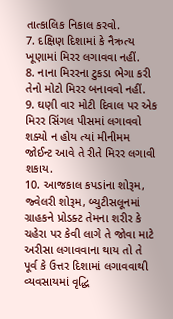તાત્કાલિક નિકાલ કરવો.
7. દક્ષિણ દિશામાં કે નૈઋત્ય ખૂણામાં મિરર લગાવવા નહીં.
8. નાના મિરરના ટુકડા ભેગા કરી તેનો મોટો મિરર બનાવવો નહીં.
9. ઘણી વાર મોટી દિવાલ પર એક મિરર સિંગલ પીસમાં લગાવવો શક્યો ન હોય ત્યાં મીનીમમ જોઈન્ટ આવે તે રીતે મિરર લગાવી શકાય.
10. આજકાલ કપડાંના શોરૂમ, જ્વેલરી શોરૂમ, બ્યુટીસલૂનમાં ગ્રાહકને પ્રોડક્ટ તેમના શરીર કે ચહેરા પર કેવી લાગે તે જોવા માટે અરીસા લગાવવાના થાય તો તે પૂર્વ કે ઉત્તર દિશામાં લગાવવાથી વ્યવસાયમાં વૃદ્ધિ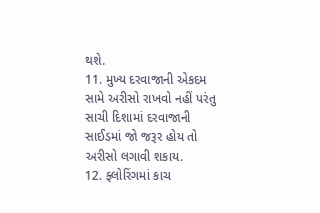થશે.
11. મુખ્ય દરવાજાની એકદમ સામે અરીસો રાખવો નહીં પરંતુ સાચી દિશામાં દરવાજાની સાઈડમાં જો જરૂર હોય તો અરીસો લગાવી શકાય.
12. ફ્લોરિંગમાં કાચ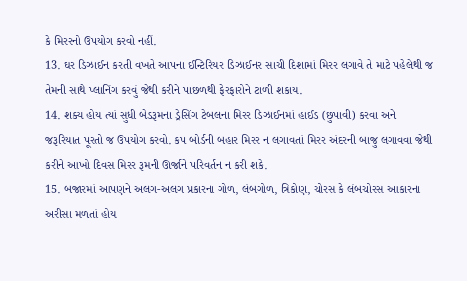કે મિરરનો ઉપયોગ કરવો નહીં.
13. ઘર ડિઝાઈન કરતી વખતે આપના ઈન્ટિરિયર ડિઝાઈનર સાચી દિશામાં મિરર લગાવે તે માટે પહેલેથી જ તેમની સાથે પ્લાનિંગ કરવું જેથી કરીને પાછળથી ફેરફારોને ટાળી શકાય.
14. શક્ય હોય ત્યાં સુધી બેડરૂમના ડ્રેસિંગ ટેબલના મિરર ડિઝાઈનમાં હાઈડ (છુપાવી) કરવા અને જરૂરિયાત પૂરતો જ ઉપયોગ કરવો. કપ બોર્ડની બહાર મિરર ન લગાવતાં મિરર અંદરની બાજુ લગાવવા જેથી કરીને આખો દિવસ મિરર રૂમની ઊર્જાને પરિવર્તન ન કરી શકે.
15. બજારમાં આપણને અલગ-અલગ પ્રકારના ગોળ, લંબગોળ, ત્રિકોણ, ચોરસ કે લંબચોરસ આકારના અરીસા મળતાં હોય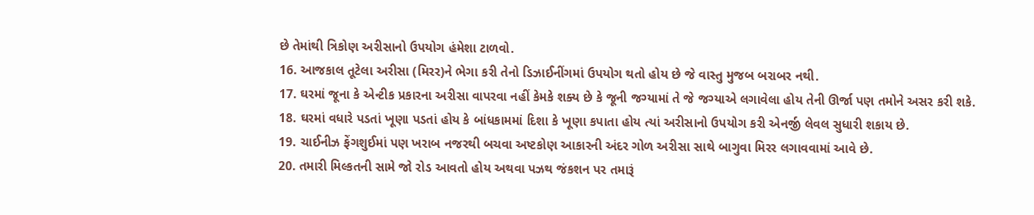છે તેમાંથી ત્રિકોણ અરીસાનો ઉપયોગ હંમેશા ટાળવો.
16. આજકાલ તૂટેલા અરીસા (મિરર)ને ભેગા કરી તેનો ડિઝાઈનીંગમાં ઉપયોગ થતો હોય છે જે વાસ્તુ મુજબ બરાબર નથી.
17. ઘરમાં જૂના કે એન્ટીક પ્રકારના અરીસા વાપરવા નહીં કેમકે શક્ય છે કે જૂની જગ્યામાં તે જે જગ્યાએ લગાવેલા હોય તેની ઊર્જા પણ તમોને અસર કરી શકે.
18. ઘરમાં વધારે પડતાં ખૂણા પડતાં હોય કે બાંધકામમાં દિશા કે ખૂણા કપાતા હોય ત્યાં અરીસાનો ઉપયોગ કરી એનર્જી લેવલ સુધારી શકાય છે.
19. ચાઈનીઝ ફેંગશુઈમાં પણ ખરાબ નજરથી બચવા અષ્ટકોણ આકારની અંદર ગોળ અરીસા સાથે બાગુવા મિરર લગાવવામાં આવે છે.
20. તમારી મિલ્કતની સામે જો રોડ આવતો હોય અથવા પઝથ જંકશન પર તમારૂં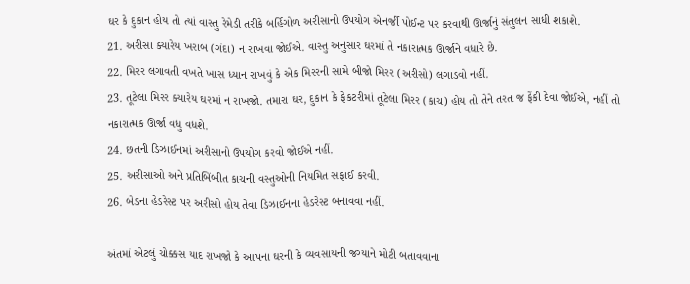ઘર કે દુકાન હોય તો ત્યાં વાસ્તુ રેમેડી તરીકે બર્હિગોળ અરીસાનો ઉપયોગ એનર્જી પોઈન્ટ પર કરવાથી ઊર્જાનું સંતુલન સાધી શકાશે.
21. અરીસા ક્યારેય ખરાબ (ગંદા) ન રાખવા જોઈએ. વાસ્તુ અનુસાર ઘરમાં તે નકારાત્મક ઊર્જાને વધારે છે.
22. મિરર લગાવતી વખતે ખાસ ધ્યાન રાખવું કે એક મિરરની સામે બીજો મિરર (અરીસો) લગાડવો નહીં.
23. તૂટેલા મિરર ક્યારેય ઘરમાં ન રાખજો. તમારા ઘર, દુકાન કે ફેકટરીમાં તૂટેલા મિરર (કાચ) હોય તો તેને તરત જ ફેંકી દેવા જોઈએ, નહીં તો નકારાત્મક ઊર્જા વધુ વધશે.
24. છતની ડિઝાઈનમાં અરીસાનો ઉપયોગ કરવો જોઈએ નહીં.
25. અરીસાઓ અને પ્રતિબિંબીત કાચની વસ્તુઓની નિયમિત સફાઈ કરવી.
26. બેડના હેડરેસ્ટ પર અરીસો હોય તેવા ડિઝાઈનના હેડરેસ્ટ બનાવવા નહીં.

અંતમાં એટલું ચોક્કસ યાદ રાખજો કે આપના ઘરની કે વ્યવસાયની જગ્યાને મોટી બતાવવાના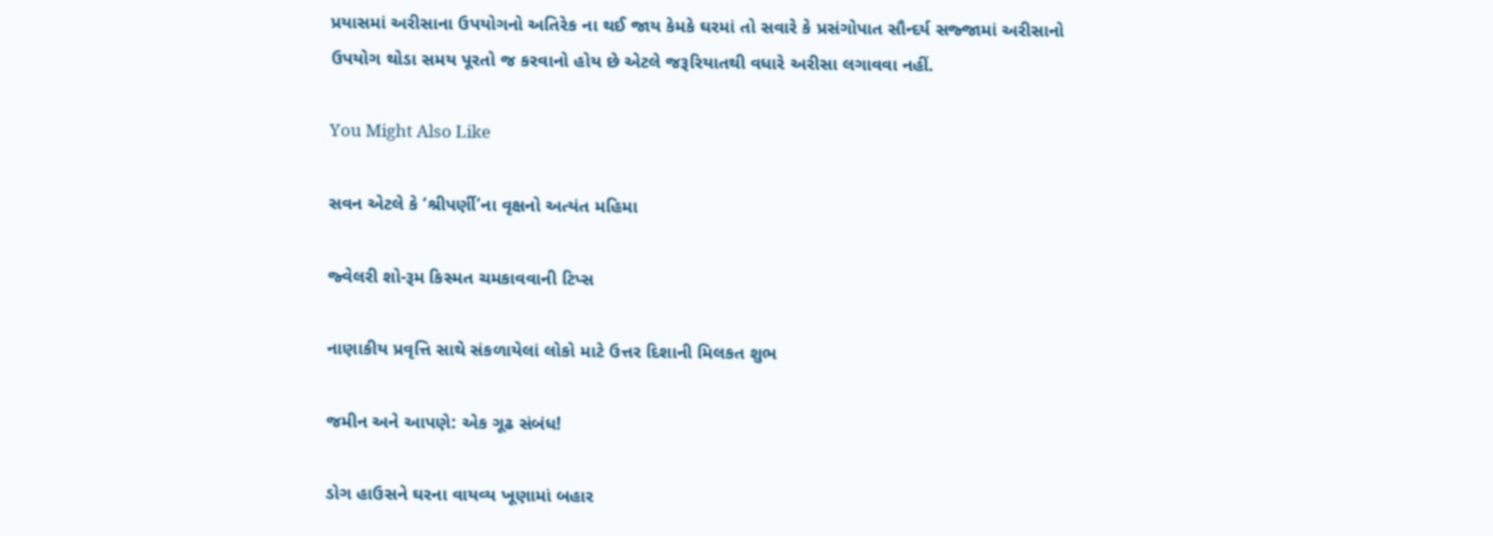પ્રયાસમાં અરીસાના ઉપયોગનો અતિરેક ના થઈ જાય કેમકે ઘરમાં તો સવારે કે પ્રસંગોપાત સૌન્દર્ય સજ્જામાં અરીસાનો ઉપયોગ થોડા સમય પૂરતો જ કરવાનો હોય છે એટલે જરૂરિયાતથી વધારે અરીસા લગાવવા નહીં.

You Might Also Like

સવન એટલે કે ‘શ્રીપર્ણી’ના વૃક્ષનો અત્યંત મહિમા

જ્વેલરી શો-રૂમ કિસ્મત ચમકાવવાની ટિપ્સ

નાણાકીય પ્રવૃત્તિ સાથે સંકળાયેલાં લોકો માટે ઉત્તર દિશાની મિલકત શુભ

જમીન અને આપણે: એક ગૂઢ સંબંધ!

ડોગ હાઉસને ઘરના વાયવ્ય ખૂણામાં બહાર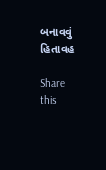બનાવવું હિતાવહ

Share this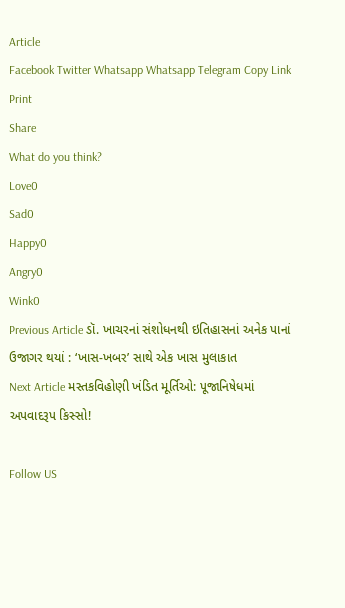Article
Facebook Twitter Whatsapp Whatsapp Telegram Copy Link Print
Share
What do you think?
Love0
Sad0
Happy0
Angry0
Wink0
Previous Article ડૉ. ખાચરનાં સંશોધનથી ઇતિહાસનાં અનેક પાનાં ઉજાગર થયાં : ‘ખાસ-ખબર’ સાથે એક ખાસ મુલાકાત
Next Article મસ્તકવિહોણી ખંડિત મૂર્તિઓ: પૂજાનિષેધમાં અપવાદરૂપ કિસ્સો!

Follow US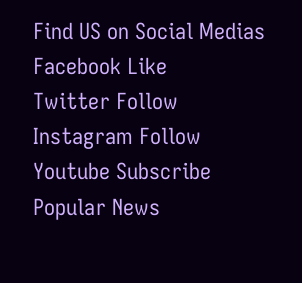Find US on Social Medias
Facebook Like
Twitter Follow
Instagram Follow
Youtube Subscribe
Popular News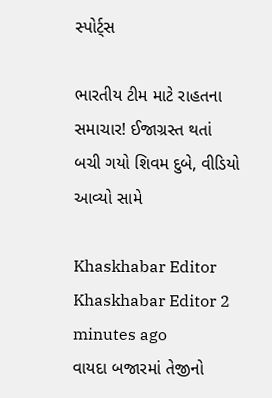સ્પોર્ટ્સ

ભારતીય ટીમ માટે રાહતના સમાચાર! ઈજાગ્રસ્ત થતાં બચી ગયો શિવમ દુબે, વીડિયો આવ્યો સામે

Khaskhabar Editor Khaskhabar Editor 2 minutes ago
વાયદા બજારમાં તેજીનો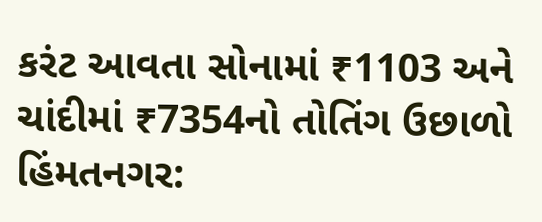કરંટ આવતા સોનામાં ₹1103 અને ચાંદીમાં ₹7354નો તોતિંગ ઉછાળો
હિંમતનગર: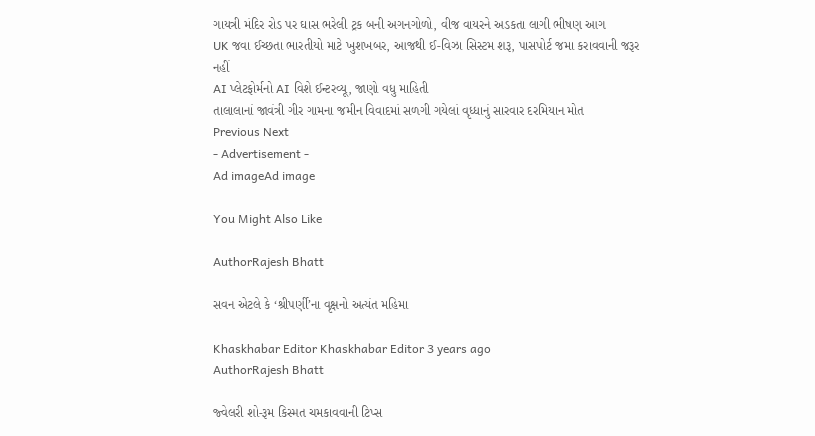ગાયત્રી મંદિર રોડ પર ઘાસ ભરેલી ટ્રક બની અગનગોળો, વીજ વાયરને અડકતા લાગી ભીષણ આગ
UK જવા ઈચ્છતા ભારતીયો માટે ખુશખબર, આજથી ઈ-વિઝા સિસ્ટમ શરૂ, પાસપોર્ટ જમા કરાવવાની જરૂર નહીં
AI પ્લેટફોર્મનો AI વિશે ઈન્ટરવ્યૂ, જાણો વધુ માહિતી
તાલાલાનાં જાવંત્રી ગીર ગામના જમીન વિવાદમાં સળગી ગયેલાં વૃધ્ધાનું સારવાર દરમિયાન મોત
Previous Next
- Advertisement -
Ad imageAd image

You Might Also Like

AuthorRajesh Bhatt

સવન એટલે કે ‘શ્રીપર્ણી’ના વૃક્ષનો અત્યંત મહિમા

Khaskhabar Editor Khaskhabar Editor 3 years ago
AuthorRajesh Bhatt

જ્વેલરી શો-રૂમ કિસ્મત ચમકાવવાની ટિપ્સ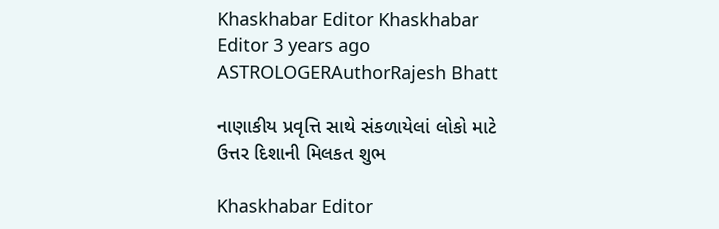Khaskhabar Editor Khaskhabar Editor 3 years ago
ASTROLOGERAuthorRajesh Bhatt

નાણાકીય પ્રવૃત્તિ સાથે સંકળાયેલાં લોકો માટે ઉત્તર દિશાની મિલકત શુભ

Khaskhabar Editor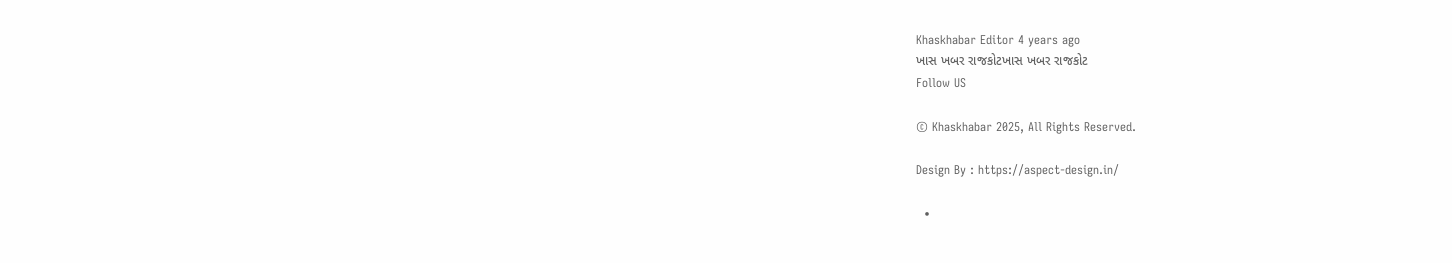Khaskhabar Editor 4 years ago
ખાસ ખબર રાજકોટખાસ ખબર રાજકોટ
Follow US

© Khaskhabar 2025, All Rights Reserved.

Design By : https://aspect-design.in/

  •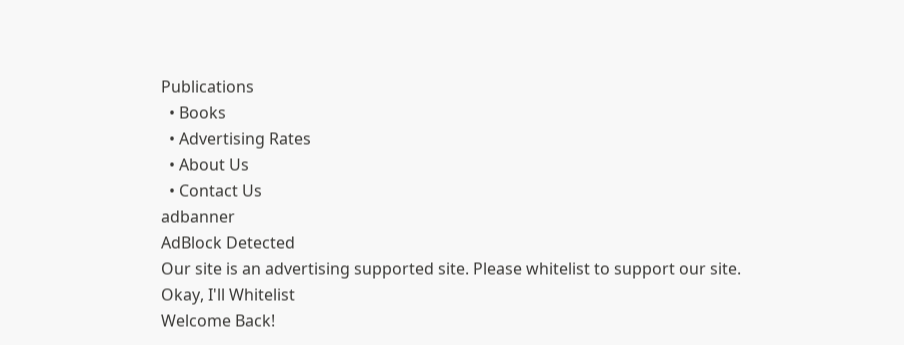Publications
  • Books
  • Advertising Rates
  • About Us
  • Contact Us
adbanner
AdBlock Detected
Our site is an advertising supported site. Please whitelist to support our site.
Okay, I'll Whitelist
Welcome Back!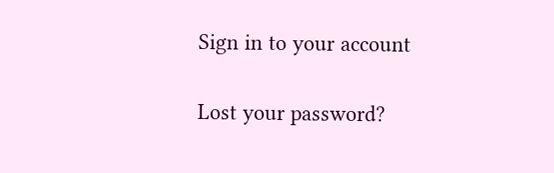Sign in to your account

Lost your password?